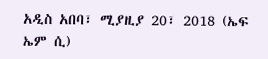አዲስ አበባ፣ ሚያዚያ 20፣ 2018 (ኤፍ ኤም ሲ)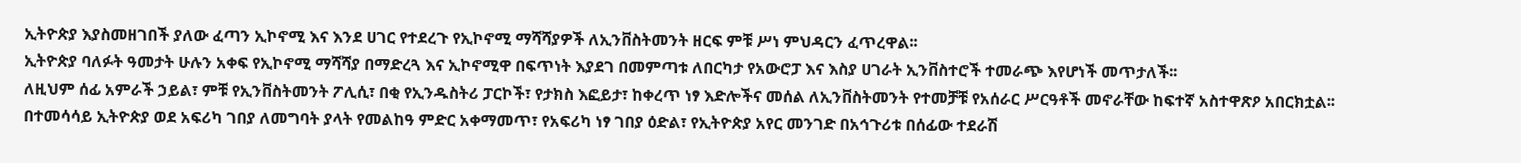ኢትዮጵያ እያስመዘገበች ያለው ፈጣን ኢኮኖሚ እና እንደ ሀገር የተደረጉ የኢኮኖሚ ማሻሻያዎች ለኢንቨስትመንት ዘርፍ ምቹ ሥነ ምህዳርን ፈጥረዋል፡፡
ኢትዮጵያ ባለፉት ዓመታት ሁሉን አቀፍ የኢኮኖሚ ማሻሻያ በማድረጓ እና ኢኮኖሚዋ በፍጥነት እያደገ በመምጣቱ ለበርካታ የአውሮፓ እና እስያ ሀገራት ኢንቨስተሮች ተመራጭ እየሆነች መጥታለች፡፡
ለዚህም ሰፊ አምራች ኃይል፣ ምቹ የኢንቨስትመንት ፖሊሲ፣ በቂ የኢንዱስትሪ ፓርኮች፣ የታክስ እፎይታ፣ ከቀረጥ ነፃ እድሎችና መሰል ለኢንቨስትመንት የተመቻቹ የአሰራር ሥርዓቶች መኖራቸው ከፍተኛ አስተዋጽዖ አበርክቷል፡፡
በተመሳሳይ ኢትዮጵያ ወደ አፍሪካ ገበያ ለመግባት ያላት የመልከዓ ምድር አቀማመጥ፣ የአፍሪካ ነፃ ገበያ ዕድል፣ የኢትዮጵያ አየር መንገድ በአኅጉሪቱ በሰፊው ተደራሽ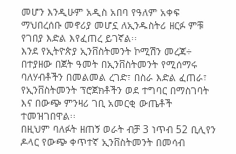መሆን እንዲሁም አዲስ አበባ የዓለም አቀፍ ማህበረሰቡ መኖሪያ መሆኗ ለኢንዱስትሪ ዘርፉ ምቹ የገበያ እድል እየፈጠረ ይገኛል፡፡
እንደ የኢትዮጵያ ኢንቨስትመንት ኮሚሽን መረጃ÷ በተያዘው በጀት ዓመት በኢንቨስትመንት የሚሰማሩ ባለሃብቶችን በመልመል ረገድ፣ በስራ እድል ፈጠራ፣ የኢንቨስትመንት ፕሮጀክቶችን ወደ ተግባር በማስገባት እና በውጭ ምንዛሪ ገቢ አመርቂ ውጤቶች ተመዝገበዋል፡፡
በዚህም ባለፉት ዘጠኝ ወራት ብቻ 3 ነጥብ 52 ቢሊየን ዶላር የውጭ ቀጥተኛ ኢንቨስትመንት በመሳብ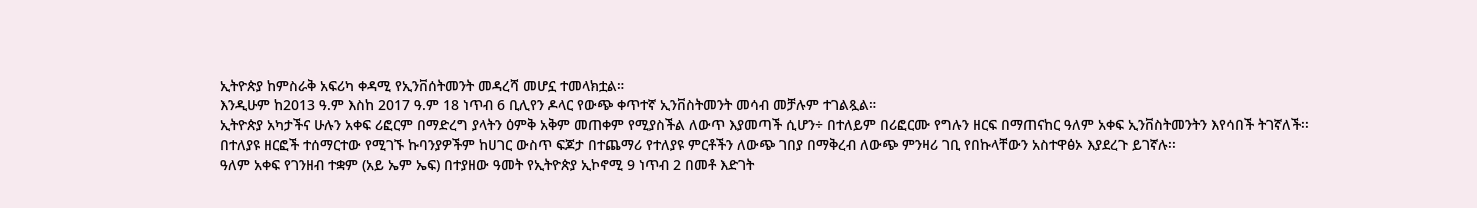ኢትዮጵያ ከምስራቅ አፍሪካ ቀዳሚ የኢንቨሰትመንት መዳረሻ መሆኗ ተመላክቷል።
እንዲሁም ከ2013 ዓ.ም እስከ 2017 ዓ.ም 18 ነጥብ 6 ቢሊየን ዶላር የውጭ ቀጥተኛ ኢንቨስትመንት መሳብ መቻሉም ተገልጿል።
ኢትዮጵያ አካታችና ሁሉን አቀፍ ሪፎርም በማድረግ ያላትን ዕምቅ አቅም መጠቀም የሚያስችል ለውጥ እያመጣች ሲሆን÷ በተለይም በሪፎርሙ የግሉን ዘርፍ በማጠናከር ዓለም አቀፍ ኢንቨስትመንትን እየሳበች ትገኛለች፡፡
በተለያዩ ዘርፎች ተሰማርተው የሚገኙ ኩባንያዎችም ከሀገር ውስጥ ፍጆታ በተጨማሪ የተለያዩ ምርቶችን ለውጭ ገበያ በማቅረብ ለውጭ ምንዛሪ ገቢ የበኩላቸውን አስተዋፅኦ እያደረጉ ይገኛሉ፡፡
ዓለም አቀፍ የገንዘብ ተቋም (አይ ኤም ኤፍ) በተያዘው ዓመት የኢትዮጵያ ኢኮኖሚ 9 ነጥብ 2 በመቶ እድገት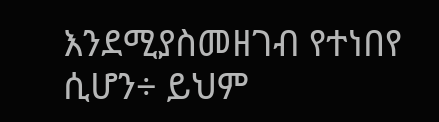እንደሚያስመዘገብ የተነበየ ሲሆን÷ ይህም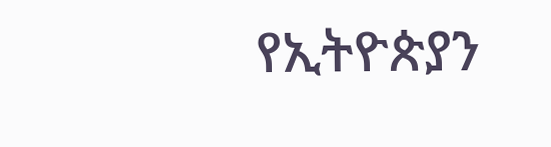የኢትዮጵያን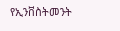የኢንቨስትመንት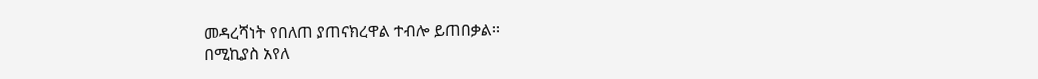መዳረሻነት የበለጠ ያጠናክረዋል ተብሎ ይጠበቃል፡፡
በሚኪያስ አየለ